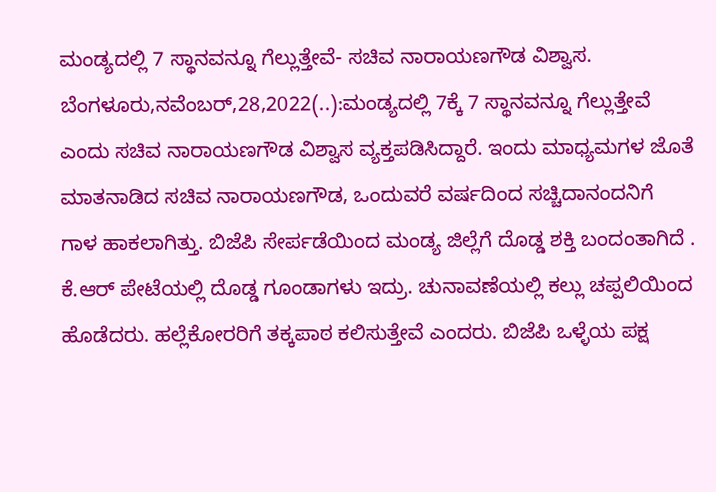ಮಂಡ್ಯದಲ್ಲಿ 7 ಸ್ಥಾನವನ್ನೂ ಗೆಲ್ಲುತ್ತೇವೆ- ಸಚಿವ ನಾರಾಯಣಗೌಡ ವಿಶ್ವಾಸ. ಬೆಂಗಳೂರು,ನವೆಂಬರ್,28,2022(..):ಮಂಡ್ಯದಲ್ಲಿ 7ಕ್ಕೆ 7 ಸ್ಥಾನವನ್ನೂ ಗೆಲ್ಲುತ್ತೇವೆ ಎಂದು ಸಚಿವ ನಾರಾಯಣಗೌಡ ವಿಶ್ವಾಸ ವ್ಯಕ್ತಪಡಿಸಿದ್ದಾರೆ. ಇಂದು ಮಾಧ್ಯಮಗಳ ಜೊತೆ ಮಾತನಾಡಿದ ಸಚಿವ ನಾರಾಯಣಗೌಡ, ಒಂದುವರೆ ವರ್ಷದಿಂದ ಸಚ್ಚಿದಾನಂದನಿಗೆ ಗಾಳ ಹಾಕಲಾಗಿತ್ತು. ಬಿಜೆಪಿ ಸೇರ್ಪಡೆಯಿಂದ ಮಂಡ್ಯ ಜಿಲ್ಲೆಗೆ ದೊಡ್ಡ ಶಕ್ತಿ ಬಂದಂತಾಗಿದೆ . ಕೆ.ಆರ್ ಪೇಟೆಯಲ್ಲಿ ದೊಡ್ಡ ಗೂಂಡಾಗಳು ಇದ್ರು. ಚುನಾವಣೆಯಲ್ಲಿ ಕಲ್ಲು ಚಪ್ಪಲಿಯಿಂದ ಹೊಡೆದರು. ಹಲ್ಲೆಕೋರರಿಗೆ ತಕ್ಕಪಾಠ ಕಲಿಸುತ್ತೇವೆ ಎಂದರು. ಬಿಜೆಪಿ ಒಳ್ಳೆಯ ಪಕ್ಷ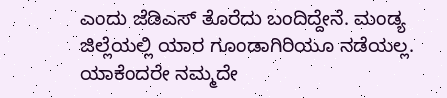ಎಂದು ಜೆಡಿಎಸ್ ತೊರೆದು ಬಂದಿದ್ದೇನೆ. ಮಂಡ್ಯ ಜಿಲ್ಲೆಯಲ್ಲಿ ಯಾರ ಗೂಂಡಾಗಿರಿಯೂ ನಡೆಯಲ್ಲ. ಯಾಕೆಂದರೇ ನಮ್ಮದೇ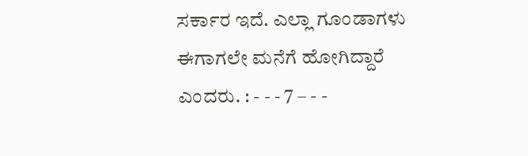ಸರ್ಕಾರ ಇದೆ. ಎಲ್ಲಾ ಗೂಂಡಾಗಳು ಈಗಾಗಲೇ ಮನೆಗೆ ಹೋಗಿದ್ದಾರೆ ಎಂದರು. : - - - 7 – - -